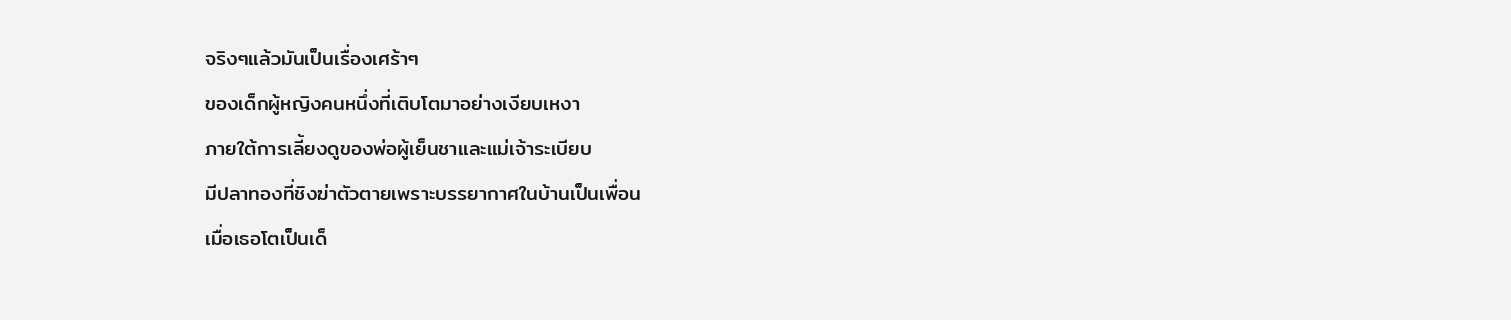จริงๆแล้วมันเป็นเรื่องเศร้าๆ
ของเด็กผู้หญิงคนหนึ่งที่เติบโตมาอย่างเงียบเหงา
ภายใต้การเลี้ยงดูของพ่อผู้เย็นชาและแม่เจ้าระเบียบ
มีปลาทองที่ชิงฆ่าตัวตายเพราะบรรยากาศในบ้านเป็นเพื่อน
เมื่อเธอโตเป็นเด็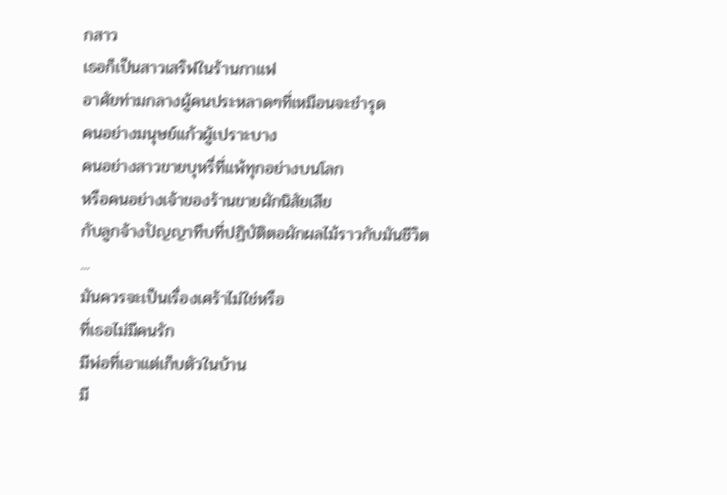กสาว
เธอก็เป็นสาวเสริฟในร้านกาแฟ
อาศัยท่ามกลางผู้คนประหลาดๆที่เหมือนจะชำรุด
คนอย่างมนุษย์แก้วผู้เปราะบาง
คนอย่างสาวขายบุหรี่ที่แพ้ทุกอย่างบนโลก
หรือคนอย่างเจ้าของร้านขายผักนิสัยเสีย
กับลูกจ้างปัญญาทึบที่ปฏิบัติตอผักผลไม้ราวกับมันชีวิต
...
มันควรจะเป็นเรื่องเศร้าไม่ใช่หรือ
ที่เธอไม่มีคนรัก
มีพ่อที่เอาแต่เก็บตัวในบ้าน
มี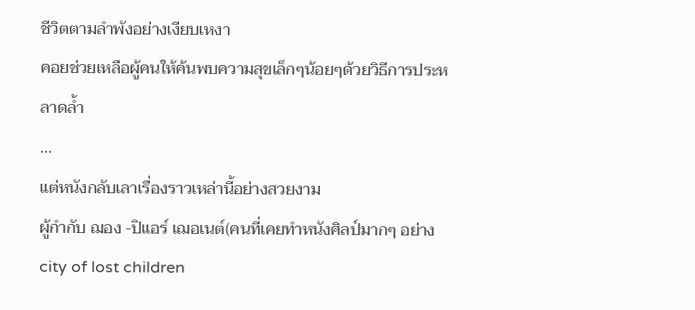ชีวิตตามลำพังอย่างเงียบเหงา
คอยช่วยเหลือผู้คนให้ค้นพบความสุขเล็กๆน้อยๆด้วยวิธีการประหลาดล้ำ
...
แต่หนังกลับเลาเรื่องราวเหล่านี้อย่างสวยงาม
ผู้กำกับ ฌอง -ปิแอร์ เฌอเนต์(คนที่เคยทำหนังศิลป์มากๆ อย่างcity of lost children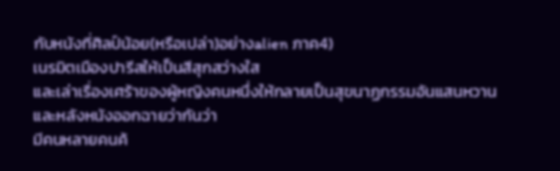กับหนังที่ศิลป์น้อย(หรือเปล่า)อย่างalien ภาค4)
เนรมิตเมืองปารีสให้เป็นสีสุกสว่างใส
และเล่าเรื่องเศร้าของผู้หญิงคนหนึ่งให้กลายเป็นสุขนาฏกรรมอันแสนหวาน
และหลังหนังออกฉายว่ากันว่า
มีคนหลายคนค้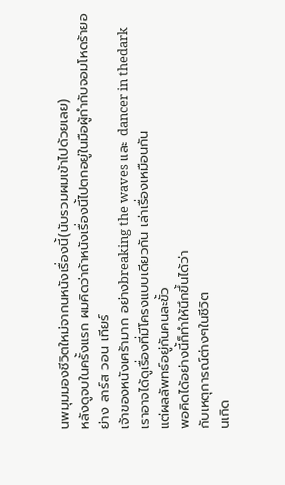นพมุมมองชีวิตใหม่จากนหนังเรื่องนี้(นับรวมผมเข้าไปด้วยเลย)
หลังดูจบในครั้งแรก ผมคิดว่าถ้าหนังเรื่องนี้ไปตกอยู่ในมือผู้กำกับจอมโหดร้ายอย่าง ลาร์ส วอน เทียร์
เจ้าของหนังเศร้ามาก อย่างbreaking the waves และ dancer in thedark
เราอาจได้ดูเรื่องที่มีโครงแบบเดียวกัน เล่าเรื่องเหมือนกัน
แต่ผลลัพทธ์อยู่กันคนละขั้ว
พอคิดได้อย่างนี้ก็ทำให้นึกขึ้นได้ว่า
กับเหตุการณ์ต่างๆในชีวิต
นเกิด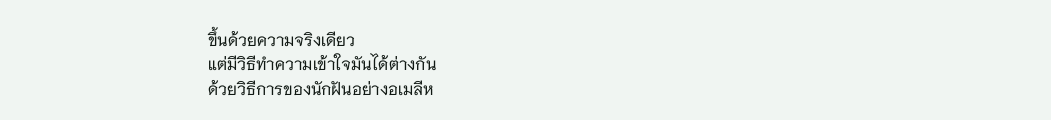ขึ้นด้วยความจริงเดียว
แต่มีวิธีทำความเข้าใจมันได้ต่างกัน
ด้วยวิธีการของนักฝันอย่างอเมลีห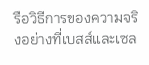รือวิธีการของความจริงอย่างที่เบสส์และเซล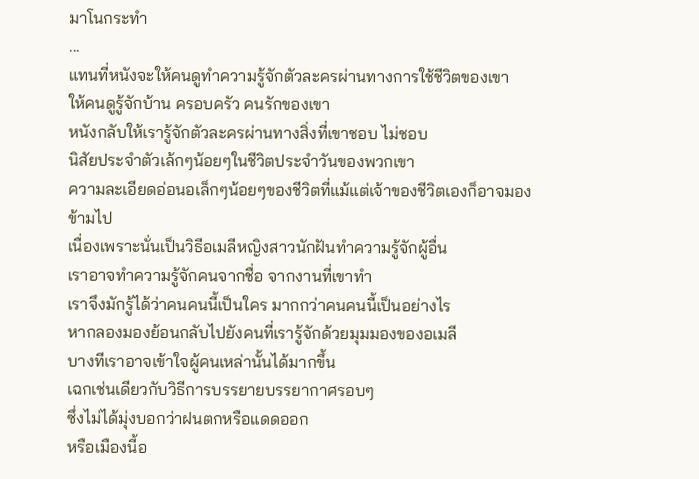มาโนกระทำ
...
แทนที่หนังจะให้คนดูทำความรู้จักตัวละครผ่านทางการใช้ชีวิตของเขา
ให้คนดูรู้จักบ้าน ครอบครัว คนรักของเขา
หนังกลับให้เรารู้จักตัวละครผ่านทางสิ่งที่เขาชอบ ไม่ชอบ
นิสัยประจำตัวเล้กๆน้อยๆในชีวิตประจำวันของพวกเขา
ความละเอียดอ่อนอเล็กๆน้อยๆของชีวิตที่แม้แต่เจ้าของชีวิตเองก็อาจมองข้ามไป
เนื่องเพราะนั่นเป็นวิธีอเมลีหญิงสาวนักฝันทำความรู้จักผู้อื่น
เราอาจทำความรู้จักคนจากชื่อ จากงานที่เขาทำ
เราจึงมักรู้ได้ว่าคนคนนี้เป็นใคร มากกว่าคนคนนี้เป็นอย่างไร
หากลองมองย้อนกลับไปยังคนที่เรารู้จักด้วยมุมมองของอเมลี
บางทีเราอาจเข้าใจผู้คนเหล่านั้นได้มากขึ้น
เฉกเช่นเดียวกับวิธีการบรรยายบรรยากาศรอบๆ
ซึ่งไม่ได้มุ่งบอกว่าฝนตกหรือแดดออก
หรือเมืองนี้อ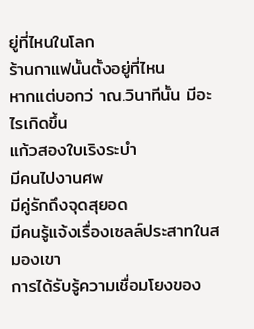ยู่ที่ไหนในโลก
ร้านกาแฟนั้นตั้งอยู่ที่ไหน
หากแต่บอกว่ าณ.วินาทีนั้น มีอะไรเกิดขึ้น
แก้วสองใบเริงระบำ
มีคนไปงานศพ
มีคู่รักถึงจุดสุยอด
มีคนรู้แจ้งเรื่องเซลล์ประสาทในสมองเขา
การได้รับรู้ความเชื่อมโยงของ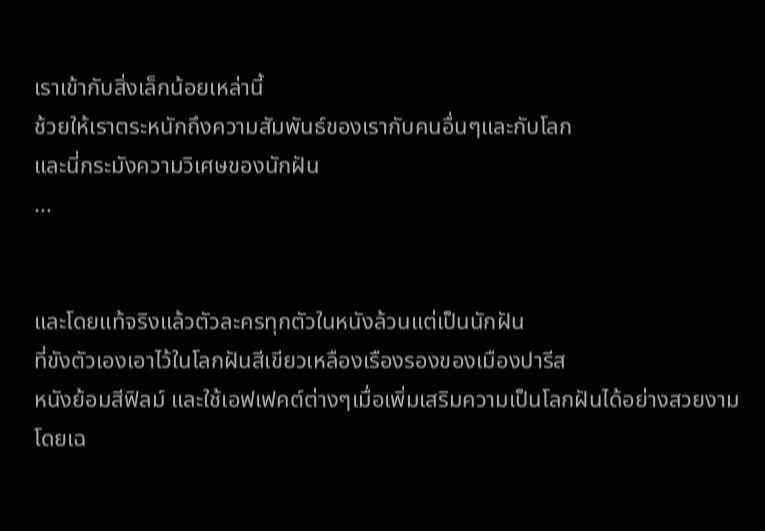เราเข้ากับสิ่งเล็กน้อยเหล่านี้
ช้วยให้เราตระหนักถึงความสัมพันธ์ของเรากับคนอื่นๆและกับโลก
และนี่กระมังความวิเศษของนักฝัน
...


และโดยแท้จริงแล้วตัวละครทุกตัวในหนังล้วนแต่เป็นนักฝัน
ที่ขังตัวเองเอาไว้ในโลกฝันสีเขียวเหลืองเรืองรองของเมืองปารีส
หนังย้อมสีฟิลม์ และใช้เอฟเฟคต์ต่างๆเมื่อเพิ่มเสริมความเป็นโลกฝันได้อย่างสวยงาม
โดยเฉ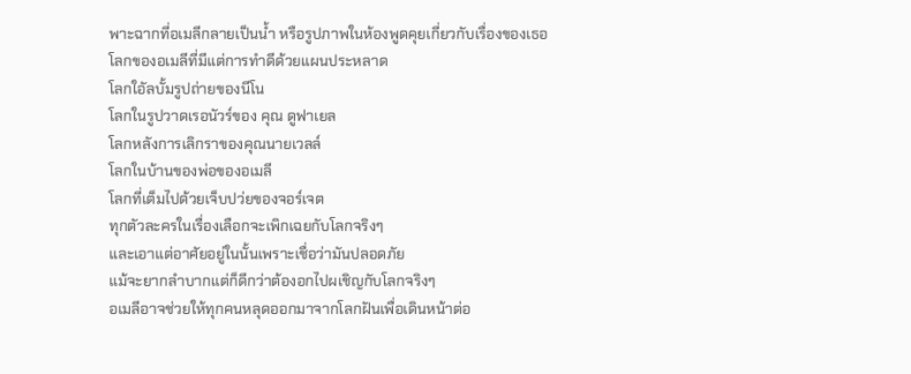พาะฉากที่อเมลีกลายเป็นน้ำ หรือรูปภาพในห้องพูดคุยเกี่ยวกับเรื่องของเธอ
โลกของอเมลีที่มีแต่การทำดีด้วยแผนประหลาด
โลกใอัลบั้มรูปถ่ายของนีโน
โลกในรูปวาดเรอนัวร์ของ คุณ ดูฟาเยล
โลกหลังการเลิกราของคุณนายเวลล์
โลกในบ้านของพ่อของอเมลี
โลกที่เต็มไปด้วยเจ็บปว่ยของจอร์เจต
ทุกตัวละครในเรื่องเลือกจะเพิกเฉยกับโลกจริงๆ
และเอาแต่อาศัยอยู่ในนั้นเพราะเชื่อว่ามันปลอดภัย
แม้จะยากลำบากแต่ก็ดีกว่าต้องอกไปผเชิญกับโลกจริงๆ
อเมลีอาจช่วยให้ทุกคนหลุดออกมาจากโลกฝันเพื่อเดินหน้าต่อ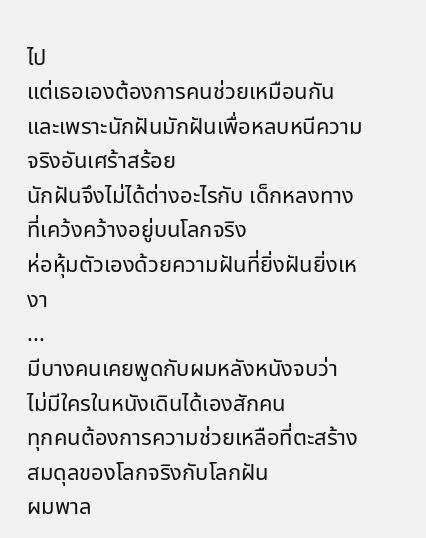ไป
แต่เธอเองต้องการคนช่วยเหมือนกัน
และเพราะนักฝันมักฝันเพื่อหลบหนีความจริงอันเศร้าสร้อย
นักฝันจึงไม่ได้ต่างอะไรกับ เด็กหลงทาง ที่เคว้งคว้างอยู่บนโลกจริง
ห่อหุ้มตัวเองด้วยความฝันที่ยิ่งฝันยิ่งเหงา
...
มีบางคนเคยพูดกับผมหลังหนังจบว่า
ไม่มีใครในหนังเดินได้เองสักคน
ทุกคนต้องการความช่วยเหลือที่ตะสร้างสมดุลของโลกจริงกับโลกฝัน
ผมพาล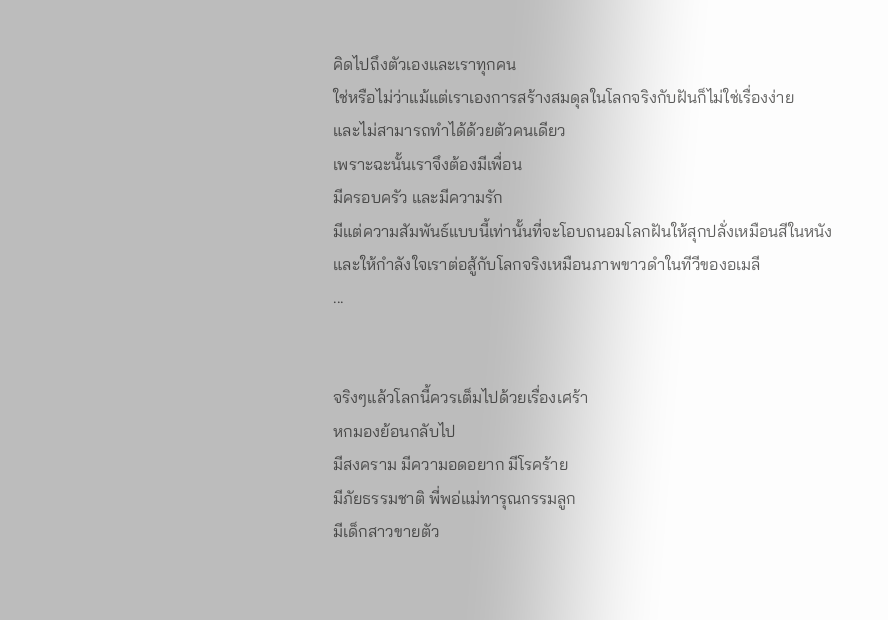คิดไปถึงตัวเองและเราทุกคน
ใช่หรือไม่ว่าแม้แต่เราเองการสร้างสมดุลในโลกจริงกับฝันก็ไม่ใช่เรื่องง่าย
และไม่สามารถทำได้ด้วยตัวคนเดียว
เพราะฉะนั้นเราจึงต้องมีเพื่อน
มีครอบครัว และมีความรัก
มีแต่ความสัมพันธ์แบบนี้เท่านั้นที่จะโอบถนอมโลกฝันให้สุกปลั่งเหมือนสีในหนัง
และให้กำลังใจเราต่อสู้กับโลกจริงเหมือนภาพขาวดำในทีวีของอเมลี
...


จริงๆแล้วโลกนี้ควรเต็มไปด้วยเรื่องเศร้า
หกมองย้อนกลับไป
มีสงคราม มีความอดอยาก มีโรคร้าย
มีภัยธรรมชาติ พี่พอ่แม่ทารุณกรรมลูก
มีเด็กสาวขายตัว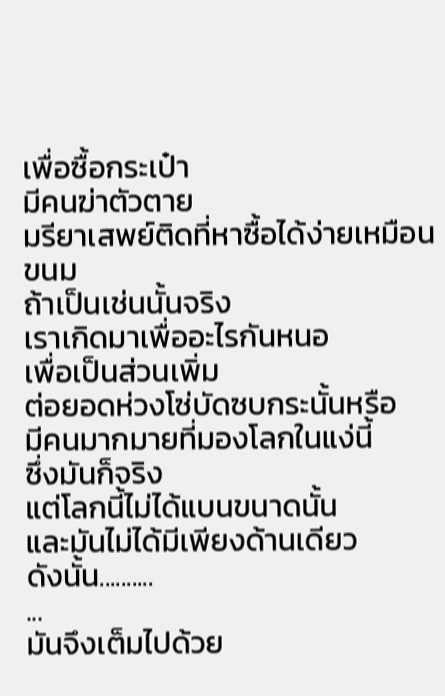เพื่อซื้อกระเป๋า
มีคนฆ่าตัวตาย
มรียาเสพย์ติดที่หาซื้อได้ง่ายเหมือนขนม
ถ้าเป็นเช่นนั้นจริง
เราเกิดมาเพื่ออะไรกันหนอ
เพื่อเป็นส่วนเพิ่ม
ต่อยอดห่วงโซ่บัดซบกระนั้นหรือ
มีคนมากมายที่มองโลกในแง่นี้
ซึ่งมันก็จริง
แต่โลกนี้ไม่ได้แบนขนาดนั้น
และมันไม่ได้มีเพียงด้านเดียว
ดังนั้น..........
...
มันจึงเต็มไปด้วย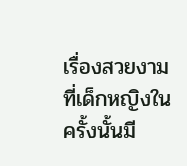เรื่องสวยงาม
ที่เด็กหญิงในครั้งนั้นมี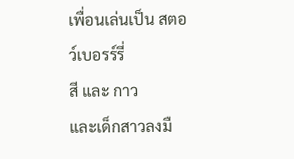เพื่อนเล่นเป็น สตอว์เบอรร์รี่
สี และ กาว
และเด็กสาวลงมื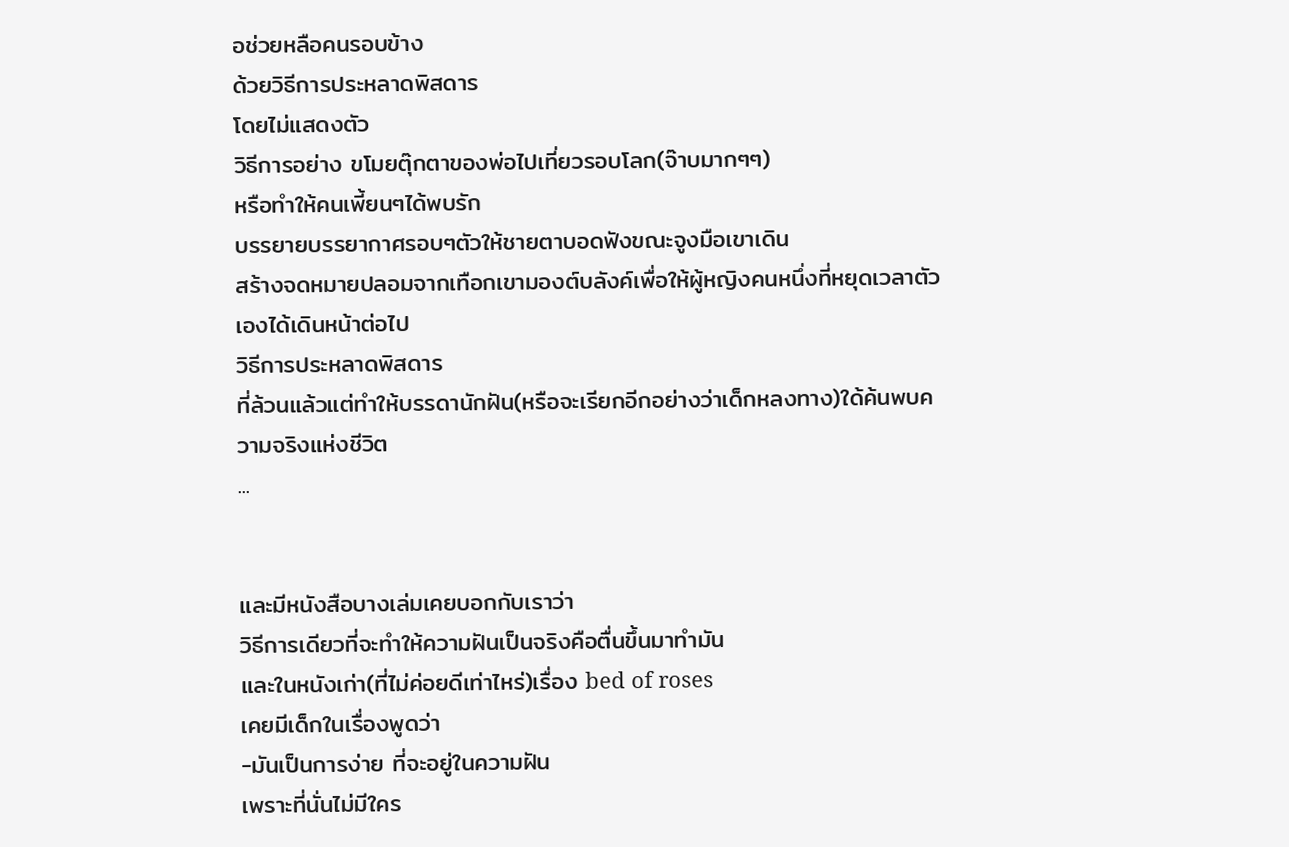อช่วยหลือคนรอบข้าง
ด้วยวิธีการประหลาดพิสดาร
โดยไม่แสดงตัว
วิธีการอย่าง ขโมยตุ๊กตาของพ่อไปเที่ยวรอบโลก(จ๊าบมากๆๆ)
หรือทำให้คนเพี้ยนๆได้พบรัก
บรรยายบรรยากาศรอบๆตัวให้ชายตาบอดฟังขณะจูงมือเขาเดิน
สร้างจดหมายปลอมจากเทือกเขามองต์บลังค์เพื่อให้ผู้หญิงคนหนึ่งที่หยุดเวลาตัวเองได้เดินหน้าต่อไป
วิธีการประหลาดพิสดาร
ที่ล้วนแล้วแต่ทำให้บรรดานักฝัน(หรือจะเรียกอีกอย่างว่าเด็กหลงทาง)ใด้ค้นพบความจริงแห่งชีวิต
...


และมีหนังสือบางเล่มเคยบอกกับเราว่า
วิธีการเดียวที่จะทำให้ความฝันเป็นจริงคือตื่นขึ้นมาทำมัน
และในหนังเก่า(ที่ไม่ค่อยดีเท่าไหร่)เรื่อง bed of roses
เคยมีเด็กในเรื่องพูดว่า
-มันเป็นการง่าย ที่จะอยู่ในความฝัน
เพราะที่นั่นไม่มีใคร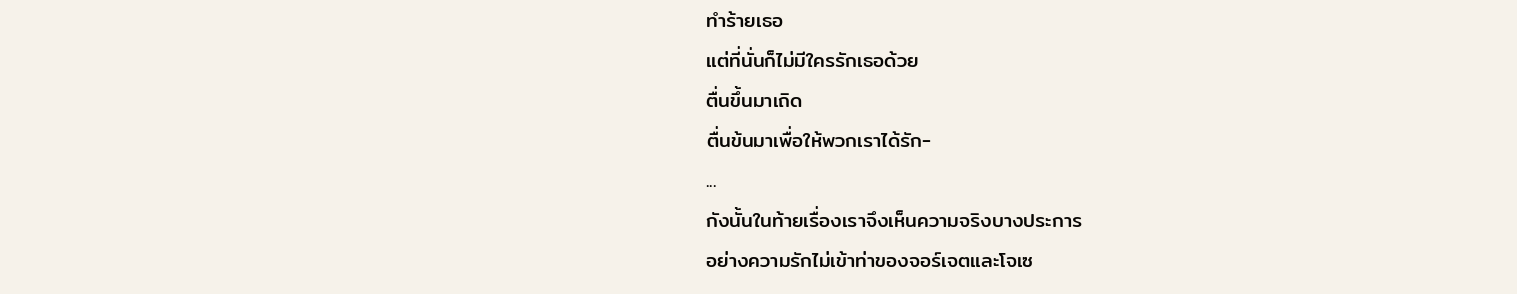ทำร้ายเธอ
แต่ที่นั่นก็ไม่มีใครรักเธอด้วย
ตื่นขึ้นมาเถิด
ตื่นข้นมาเพื่อให้พวกเราได้รัก-
...
กังนั้นในท้ายเรื่องเราจึงเห็นความจริงบางประการ
อย่างความรักไม่เข้าท่าของจอร์เจตและโจเซ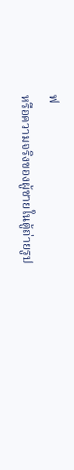ฟ
หรือความจริงของผู้ชายในตู้ถ่ายรูป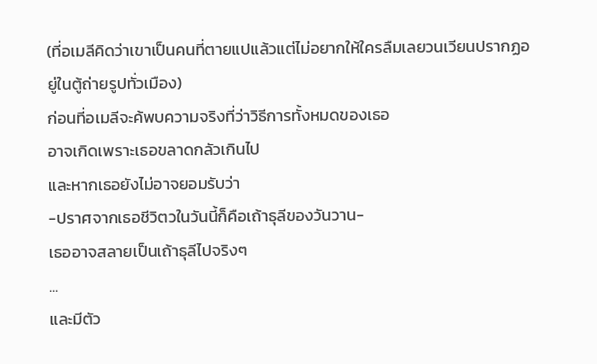(ที่อเมลีคิดว่าเขาเป็นคนที่ตายแปแล้วแต่ไม่อยากให้ใครลืมเลยวนเวียนปรากฏอยู่ในตู้ถ่ายรูปทั่วเมือง)
ก่อนที่อเมลีจะค้พบความจริงที่ว่าวิธีการทั้งหมดของเธอ
อาจเกิดเพราะเธอขลาดกลัวเกินไป
และหากเธอยังไม่อาจยอมรับว่า
-ปราศจากเธอชีวิตวในวันนี้ก็คือเถ้าธุลีของวันวาน-
เธออาจสลายเป็นเถ้าธุลีไปจริงๆ
...
และมีตัว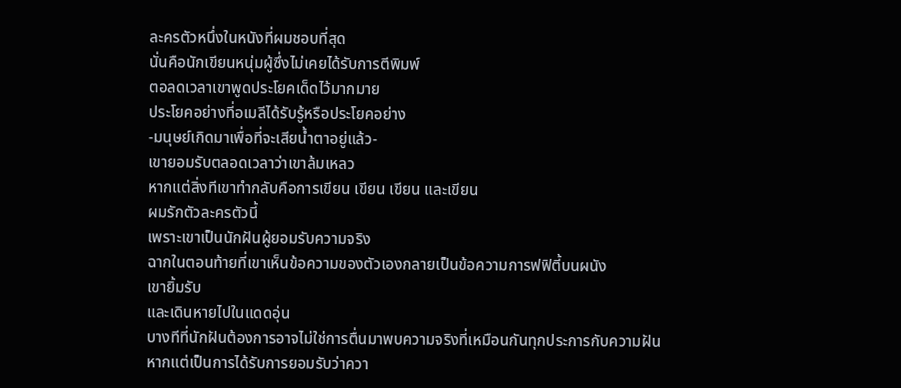ละครตัวหนึ่งในหนังที่ผมชอบที่สุด
นั่นคือนักเขียนหนุ่มผู้ซึ่งไม่เคยได้รับการตีพิมพ์
ตอลดเวลาเขาพูดประโยคเด็ดไว้มากมาย
ประโยคอย่างที่อเมลีได้รับรู้หรือประโยคอย่าง
-มนุษย์เกิดมาเพื่อที่จะเสียน้ำตาอยู่แล้ว-
เขายอมรับตลอดเวลาว่าเขาล้มเหลว
หากแต่สิ่งทีเขาทำกลับคือการเขียน เขียน เขียน และเขียน
ผมรักตัวละครตัวนี้
เพราะเขาเป็นนักฝันผู้ยอมรับความจริง
ฉากในตอนท้ายที่เขาเห็นข้อความของตัวเองกลายเป็นข้อความการฟฟิตี้บนผนัง
เขายิ้มรับ
และเดินหายไปในแดดอุ่น
บางทีที่นักฝันต้องการอาจไม่ใช่การตื่นมาพบความจริงที่เหมือนกันทุกประการกับความฝัน
หากแต่เป็นการได้รับการยอมรับว่าควา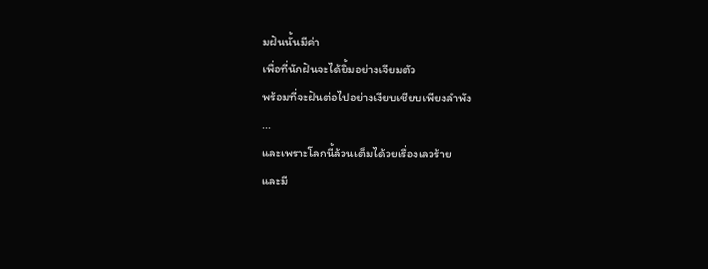มฝันนั้นมีค่า
เพื่อที่นักฝันจะได้ยิ้มอย่างเจียมตัว
พร้อมที่จะฝันต่อไปอย่างเงียบเชียบเพียงลำพัง
...
และเพราะโลกนี้ล้วนเต็มได้วยเรื่องเลวร้าย
และมี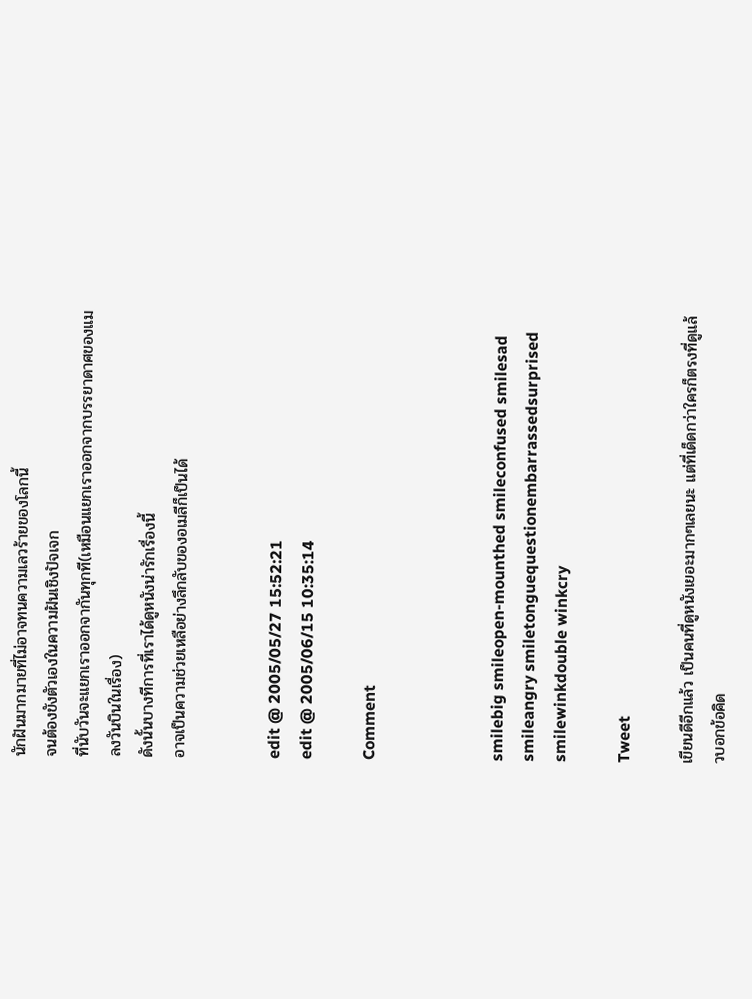นักฝันมากมายที่ไม่อาจทนความเลวร้ายของโลกนี้
จนต้องขังตัวเองในความฝันเชิงปัจเจก
ที่นับวันจะแยกเราออกจากันทุกที(เหมือนแยกเราออกจากบรรยาดาศของแมลงวันบินในเรื่อง)
ดังนั้นบางทีการที่เราได้ดูหนังน่ารักเรื่องนี้
อาจเป็นความช่วยเหลือย่างลึกลับของอเมลีก็เป็นได้


edit @ 2005/05/27 15:52:21
edit @ 2005/06/15 10:35:14

Comment



smilebig smileopen-mounthed smileconfused smilesad smileangry smiletonguequestionembarrassedsurprised smilewinkdouble winkcry

Tweet

เขียนดีอีกแล้ว เป็นคนที่ดูหนังเยอะมากๆเลยนะ แต่ที่เด็ดกว่าใครก็ตรงที่ดูแล้วบอกข้อคิด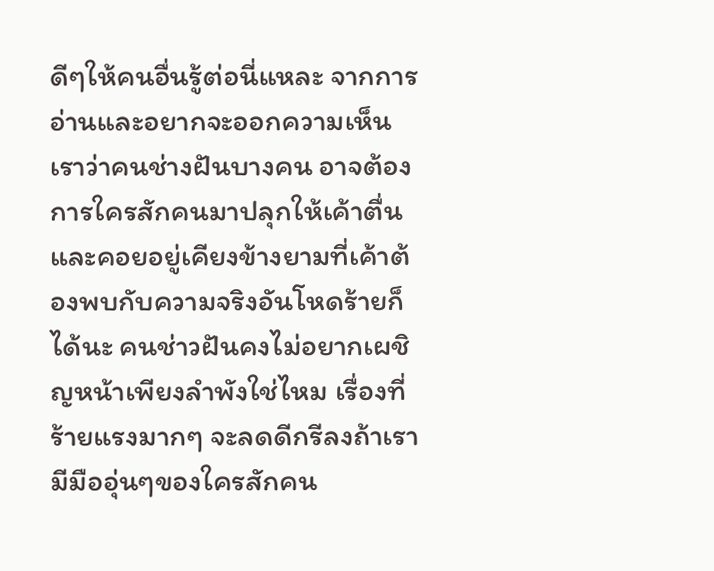ดีๆให้คนอื่นรู้ต่อนี่แหละ จากการอ่านและอยากจะออกความเห็น เราว่าคนช่างฝันบางคน อาจต้องการใครสักคนมาปลุกให้เค้าตื่น และคอยอยู่เคียงข้างยามที่เค้าต้องพบกับความจริงอันโหดร้ายก็ได้นะ คนช่าวฝันคงไม่อยากเผชิญหน้าเพียงลำพังใช่ไหม เรื่องที่ร้ายแรงมากๆ จะลดดีกรีลงถ้าเรามีมืออุ่นๆของใครสักคน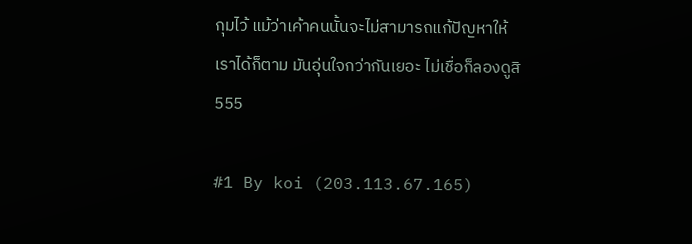กุมไว้ แม้ว่าเค้าคนนั้นจะไม่สามารถแก้ปัญหาให้เราได้ก็ตาม มันอุ่นใจกว่ากันเยอะ ไม่เชื่อก็ลองดูสิ555

#1 By koi (203.113.67.165)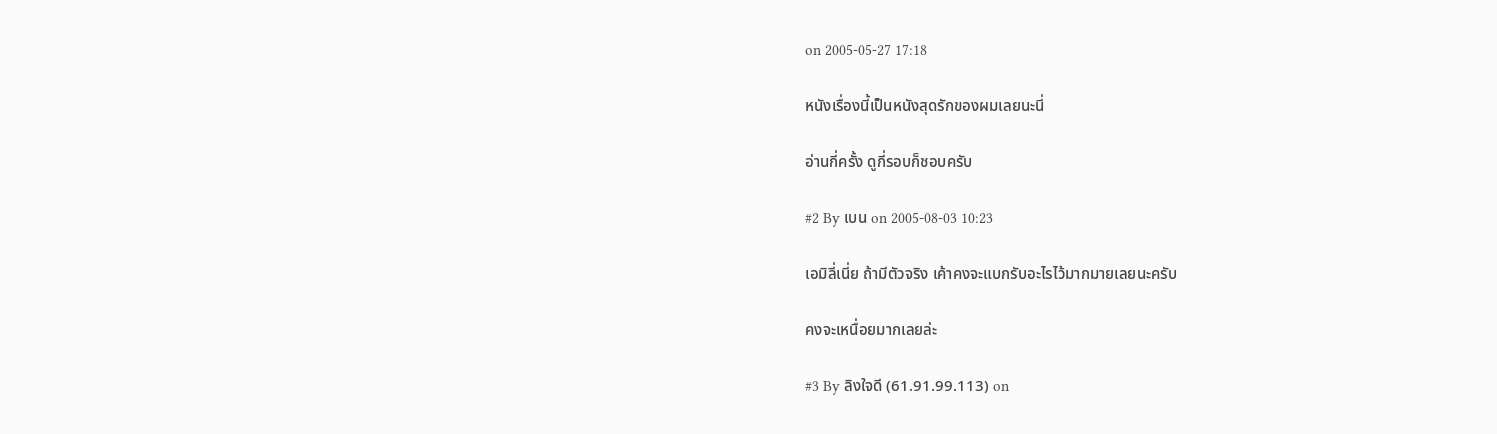on 2005-05-27 17:18

หนังเรื่องนี้เป็นหนังสุดรักของผมเลยนะนี่

อ่านกี่ครั้ง ดูกี่รอบก็ชอบครับ

#2 By เบน on 2005-08-03 10:23

เอมิลี่เนี่ย ถ้ามีตัวจริง เค้าคงจะแบกรับอะไรไว้มากมายเลยนะครับ

คงจะเหนื่อยมากเลยล่ะ

#3 By ลิงใจดี (61.91.99.113) on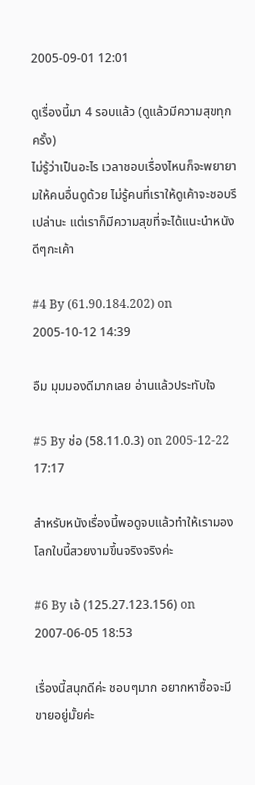2005-09-01 12:01

ดูเรื่องนี้มา 4 รอบแล้ว (ดูแล้วมีความสุขทุกครั้ง)
ไม่รู้ว่าเป็นอะไร เวลาชอบเรื่องไหนก็จะพยายามให้คนอื่นดูด้วย ไม่รู้คนที่เราให้ดูเค้าจะชอบรึเปล่านะ แต่เราก็มีความสุขที่จะได้แนะนำหนังดีๆกะเค้า

#4 By (61.90.184.202) on 2005-10-12 14:39

อืม มุมมองดีมากเลย อ่านแล้วประทับใจ

#5 By ช่อ (58.11.0.3) on 2005-12-22 17:17

สำหรับหนังเรื่องนี้พอดูจบแล้วทำให้เรามองโลกใบนี้สวยงามขึ้นจริงจริงค่ะ

#6 By เอ้ (125.27.123.156) on 2007-06-05 18:53

เรื่องนี้สนุกดีค่ะ ชอบๆมาก อยากหาซื้อจะมีขายอยู่มั้ยค่ะ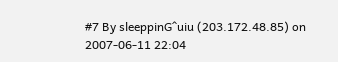#7 By sleeppinG^uiu (203.172.48.85) on 2007-06-11 22:04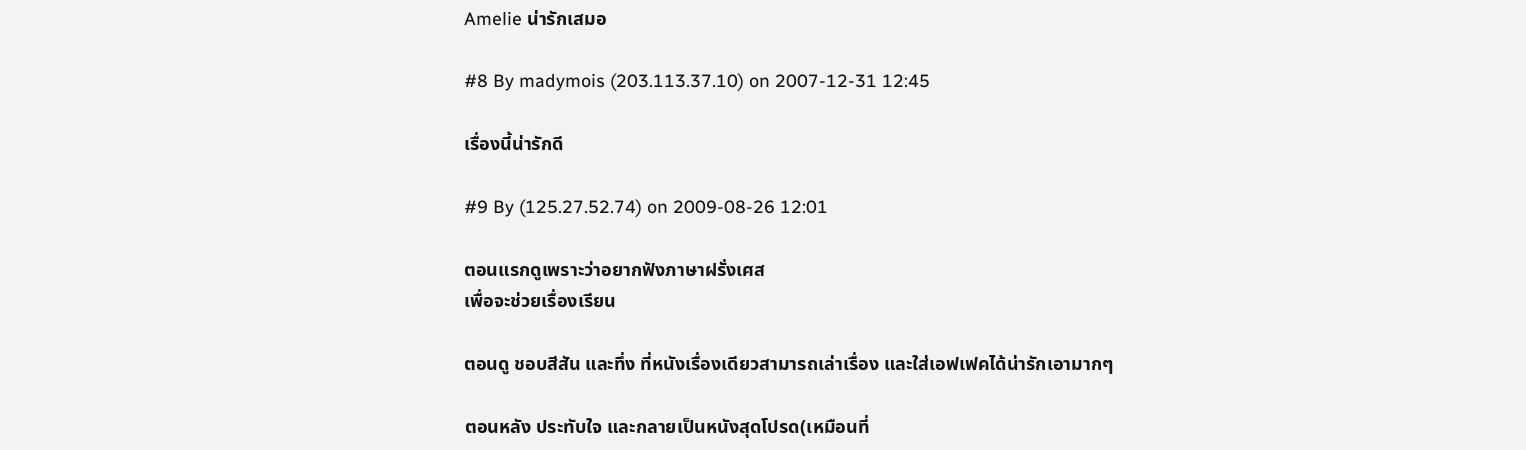Amelie น่ารักเสมอ

#8 By madymois (203.113.37.10) on 2007-12-31 12:45

เรื่องนี้น่ารักดี

#9 By (125.27.52.74) on 2009-08-26 12:01

ตอนแรกดูเพราะว่าอยากฟังภาษาฝรั่งเศส
เพื่อจะช่วยเรื่องเรียน

ตอนดู ชอบสีสัน และทึ่ง ที่หนังเรื่องเดียวสามารถเล่าเรื่อง และใส่เอฟเฟคได้น่ารักเอามากๆ

ตอนหลัง ประทับใจ และกลายเป็นหนังสุดโปรด(เหมือนที่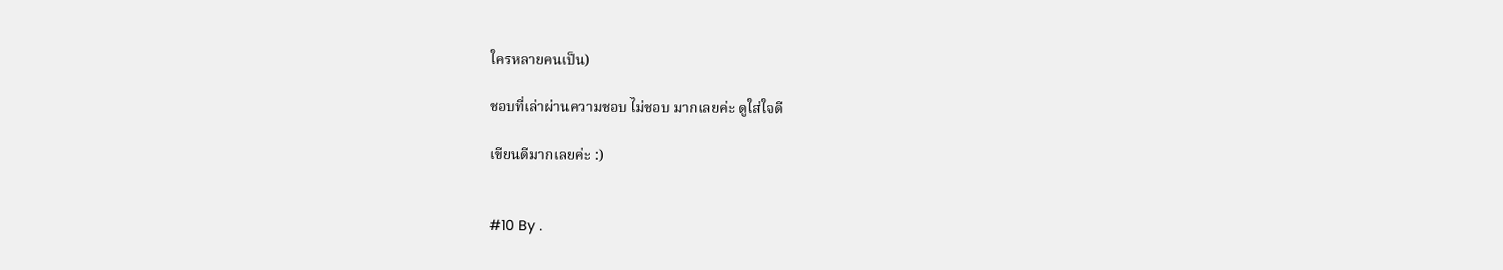ใครหลายคนเป็น)

ชอบที่เล่าผ่านความชอบ ไม่ชอบ มากเลยค่ะ ดูใส่ใจดี

เขียนดีมากเลยค่ะ :)


#10 By .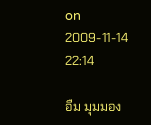on 2009-11-14 22:14

อืม มุมมอง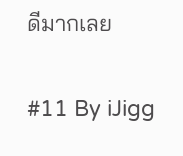ดีมากเลย

#11 By iJigg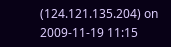(124.121.135.204) on 2009-11-19 11:15